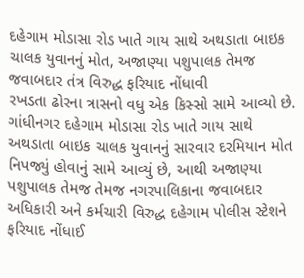દહેગામ મોડાસા રોડ ખાતે ગાય સાથે અથડાતા બાઇક ચાલક યુવાનનું મોત, અજાણ્યા પશુપાલક તેમજ જવાબદાર તંત્ર વિરુદ્ધ ફરિયાદ નોંધાવી
રખડતા ઢોરના ત્રાસનો વધુ એક કિસ્સો સામે આવ્યો છે. ગાંધીનગર દહેગામ મોડાસા રોડ ખાતે ગાય સાથે અથડાતા બાઇક ચાલક યુવાનનું સારવાર દરમિયાન મોત નિપજ્યું હોવાનું સામે આવ્યું છે, આથી અજાણ્યા પશુપાલક તેમજ તેમજ નગરપાલિકાના જવાબદાર અધિકારી અને કર્મચારી વિરુદ્ધ દહેગામ પોલીસ સ્ટેશને ફરિયાદ નોંધાઈ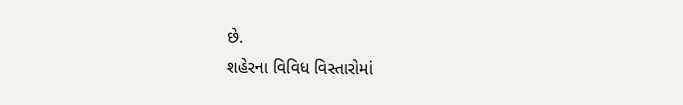છે.
શહેરના વિવિધ વિસ્તારોમાં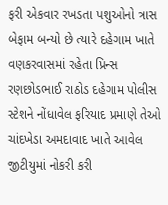ફરી એકવાર રખડતા પશુઓનો ત્રાસ બેફામ બન્યો છે ત્યારે દહેગામ ખાતે વણકરવાસમાં રહેતા પ્રિન્સ રણછોડભાઈ રાઠોડ દહેગામ પોલીસ સ્ટેશને નોંધાવેલ ફરિયાદ પ્રમાણે તેઓ ચાંદખેડા અમદાવાદ ખાતે આવેલ જીટીયુમાં નોકરી કરી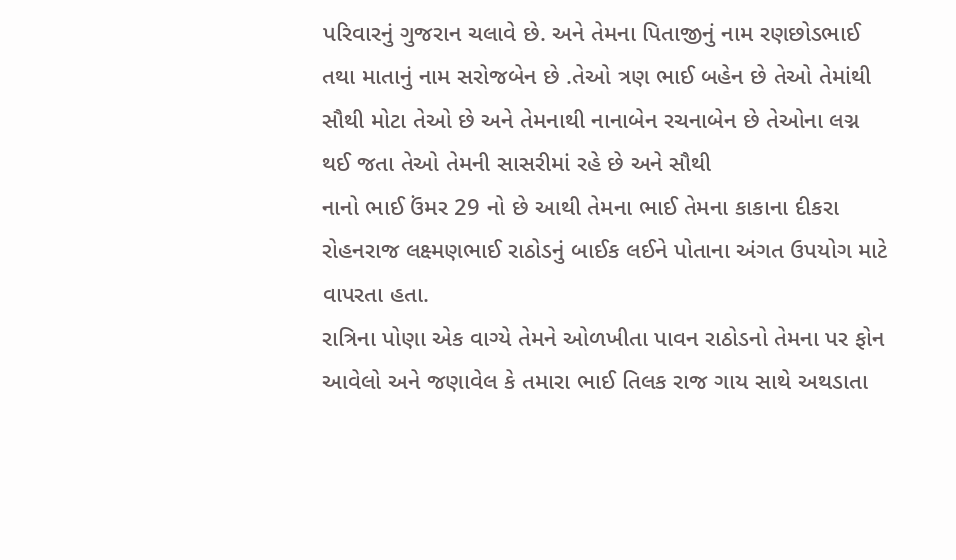પરિવારનું ગુજરાન ચલાવે છે. અને તેમના પિતાજીનું નામ રણછોડભાઈ તથા માતાનું નામ સરોજબેન છે .તેઓ ત્રણ ભાઈ બહેન છે તેઓ તેમાંથી સૌથી મોટા તેઓ છે અને તેમનાથી નાનાબેન રચનાબેન છે તેઓના લગ્ન થઈ જતા તેઓ તેમની સાસરીમાં રહે છે અને સૌથી
નાનો ભાઈ ઉંમર 29 નો છે આથી તેમના ભાઈ તેમના કાકાના દીકરા રોહનરાજ લક્ષ્મણભાઈ રાઠોડનું બાઈક લઈને પોતાના અંગત ઉપયોગ માટે વાપરતા હતા.
રાત્રિના પોણા એક વાગ્યે તેમને ઓળખીતા પાવન રાઠોડનો તેમના પર ફોન આવેલો અને જણાવેલ કે તમારા ભાઈ તિલક રાજ ગાય સાથે અથડાતા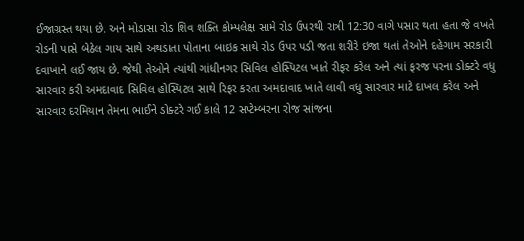ઈજાગ્રસ્ત થયા છે. અને મોડાસા રોડ શિવ શક્તિ કોમ્પલેક્ષ સામે રોડ ઉપરથી રાત્રી 12:30 વાગે પસાર થતા હતા જે વખતે રોડની પાસે બેઠેલ ગાય સાથે અથડાતા પોતાના બાઇક સાથે રોડ ઉપર પડી જતા શરીરે ઇજા થતાં તેઓને દહેગામ સરકારી દવાખાને લઈ જાય છે. જેથી તેઓને ત્યાંથી ગાંધીનગર સિવિલ હોસ્પિટલ ખાતે રીફર કરેલ અને ત્યાં ફરજ પરના ડોક્ટરે વધુ સારવાર કરી અમદાવાદ સિવિલ હોસ્પિટલ સાથે રિફર કરતા અમદાવાદ ખાતે લાવી વધુ સારવાર માટે દાખલ કરેલ અને સારવાર દરમિયાન તેમના ભાઈને ડોક્ટરે ગઈ કાલે 12 સપ્ટેમ્બરના રોજ સાંજના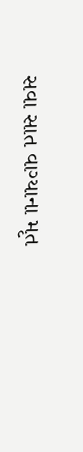સવા સાત વાગ્યાના મૃત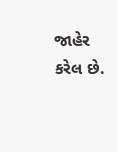જાહેર કરેલ છે.